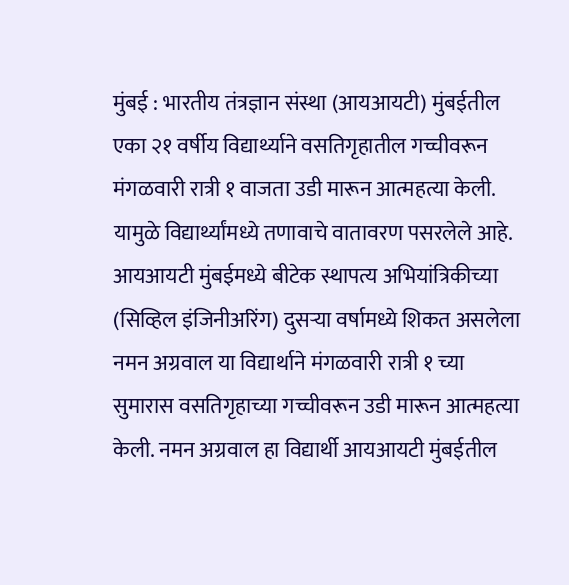मुंबई : भारतीय तंत्रज्ञान संस्था (आयआयटी) मुंबईतील एका २१ वर्षीय विद्यार्थ्याने वसतिगृहातील गच्चीवरून मंगळवारी रात्री १ वाजता उडी मारून आत्महत्या केली. यामुळे विद्यार्थ्यांमध्ये तणावाचे वातावरण पसरलेले आहे.
आयआयटी मुंबईमध्ये बीटेक स्थापत्य अभियांत्रिकीच्या (सिव्हिल इंजिनीअरिंग) दुसऱ्या वर्षामध्ये शिकत असलेला नमन अग्रवाल या विद्यार्थाने मंगळवारी रात्री १ च्या सुमारास वसतिगृहाच्या गच्चीवरून उडी मारून आत्महत्या केली. नमन अग्रवाल हा विद्यार्थी आयआयटी मुंबईतील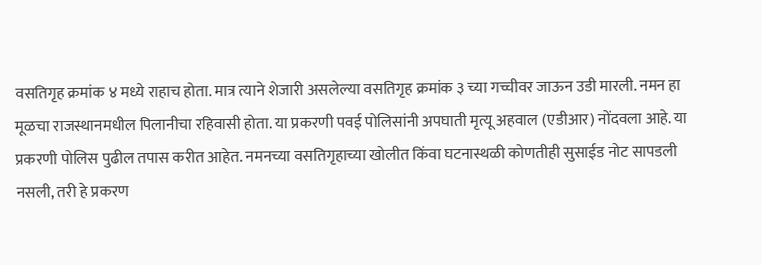वसतिगृह क्रमांक ४ मध्ये राहाच होता. मात्र त्याने शेजारी असलेल्या वसतिगृह क्रमांक ३ च्या गच्चीवर जाऊन उडी मारली. नमन हा मूळचा राजस्थानमधील पिलानीचा रहिवासी होता. या प्रकरणी पवई पोलिसांनी अपघाती मृत्यू अहवाल (एडीआर) नोंदवला आहे. या प्रकरणी पोलिस पुढील तपास करीत आहेत. नमनच्या वसतिगृहाच्या खोलीत किंवा घटनास्थळी कोणतीही सुसाईड नोट सापडली नसली, तरी हे प्रकरण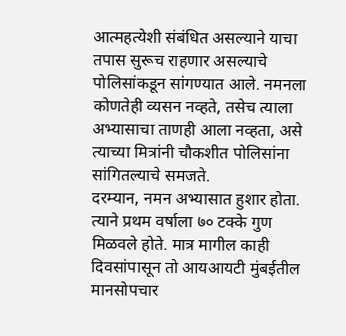आत्महत्येशी संबंधित असल्याने याचा तपास सुरूच राहणार असल्याचे पोलिसांकडून सांगण्यात आले. नमनला कोणतेही व्यसन नव्हते, तसेच त्याला अभ्यासाचा ताणही आला नव्हता, असे त्याच्या मित्रांनी चौकशीत पोलिसांना सांगितल्याचे समजते.
दरम्यान, नमन अभ्यासात हुशार होता. त्याने प्रथम वर्षाला ७० टक्के गुण मिळवले होते. मात्र मागील काही दिवसांपासून तो आयआयटी मुंबईतील मानसोपचार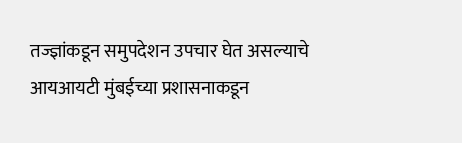तज्ज्ञांकडून समुपदेशन उपचार घेत असल्याचे आयआयटी मुंबईच्या प्रशासनाकडून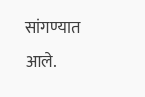सांगण्यात आले.